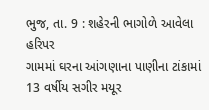ભુજ, તા. 9 : શહેરની ભાગોળે આવેલા હરિપર
ગામમાં ઘરના આંગણાના પાણીના ટાંકામાં 13 વર્ષીય સગીર મયૂર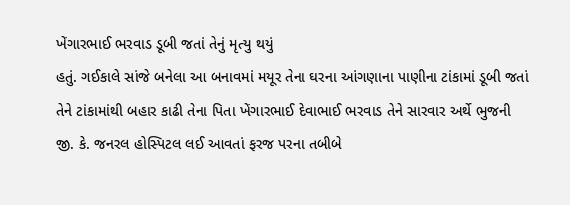ખેંગારભાઈ ભરવાડ ડૂબી જતાં તેનું મૃત્યુ થયું
હતું. ગઈકાલે સાંજે બનેલા આ બનાવમાં મયૂર તેના ઘરના આંગણાના પાણીના ટાંકામાં ડૂબી જતાં
તેને ટાંકામાંથી બહાર કાઢી તેના પિતા ખેંગારભાઈ દેવાભાઈ ભરવાડ તેને સારવાર અર્થે ભુજની
જી. કે. જનરલ હોસ્પિટલ લઈ આવતાં ફરજ પરના તબીબે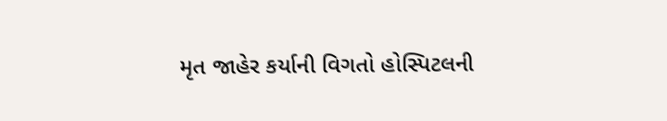મૃત જાહેર કર્યાની વિગતો હોસ્પિટલની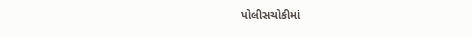પોલીસચોકીમાં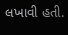લખાવી હતી.